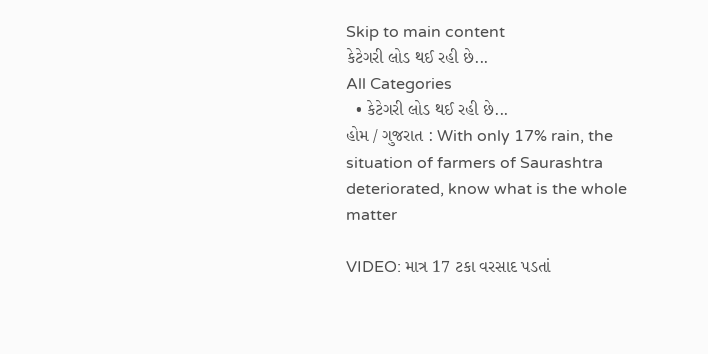Skip to main content
કેટેગરી લોડ થઈ રહી છે...
All Categories
  • કેટેગરી લોડ થઈ રહી છે...
હોમ / ગુજરાત : With only 17% rain, the situation of farmers of Saurashtra deteriorated, know what is the whole matter

VIDEO: માત્ર 17 ટકા વરસાદ પડતાં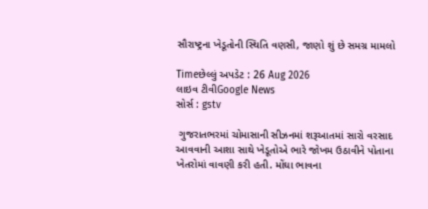સૌરાષ્ટ્રના ખેડૂતોની સ્થિતિ વણસી, જાણો શું છે સમગ્ર મામલો

Timeછેલ્લું અપડેટ : 26 Aug 2026
લાઇવ ટીવીGoogle News
સોર્સ : gstv

 ગુજરાતભરમાં ચોમાસાની સીઝનમાં શરૂઆતમાં સારો વરસાદ આવવાની આશા સાથે ખેડૂતોએ ભારે જોખમ ઉઠાવીને પોતાના ખેતરોમાં વાવણી કરી હતી. મોંઘા ભાવના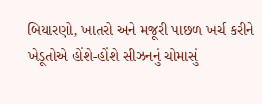બિયારણો, ખાતરો અને મજૂરી પાછળ ખર્ચ કરીને ખેડૂતોએ હોંશે-હોંશે સીઝનનું ચોમાસું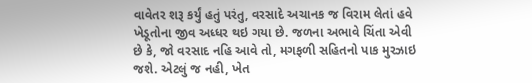વાવેતર શરૂ કર્યું હતું પરંતુ, વરસાદે અચાનક જ વિરામ લેતાં હવે ખેડૂતોના જીવ અધ્ધર થઇ ગયા છે. જળના અભાવે ચિંતા એવી છે કે, જો વરસાદ નહિ આવે તો, મગફળી સહિતનો પાક મુરઝાઇ જશે. એટલું જ નહી, ખેત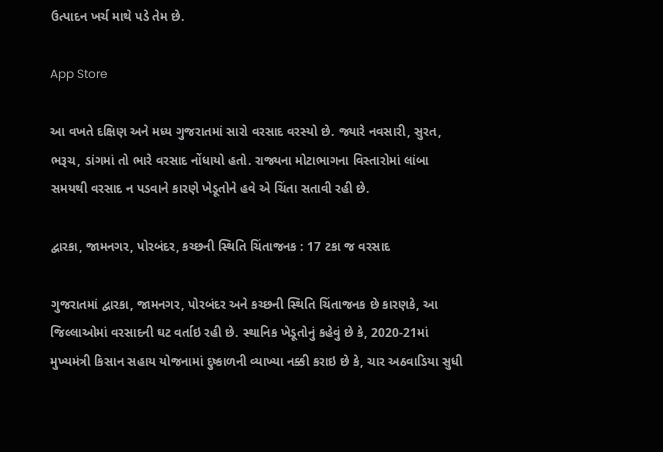ઉત્પાદન ખર્ચ માથે પડે તેમ છે.

App Store

આ વખતે દક્ષિણ અને મધ્ય ગુજરાતમાં સારો વરસાદ વરસ્યો છે. જ્યારે નવસારી, સુરત, ભરૂચ, ડાંગમાં તો ભારે વરસાદ નોંધાયો હતો. રાજ્યના મોટાભાગના વિસ્તારોમાં લાંબા સમયથી વરસાદ ન પડવાને કારણે ખેડૂતોને હવે એ ચિંતા સતાવી રહી છે.

દ્વારકા, જામનગર, પોરબંદર, કચ્છની સ્થિતિ ચિંતાજનક : 17 ટકા જ વરસાદ

ગુજરાતમાં દ્વારકા, જામનગર, પોરબંદર અને કચ્છની સ્થિતિ ચિંતાજનક છે કારણકે, આ જિલ્લાઓમાં વરસાદની ઘટ વર્તાઇ રહી છે. સ્થાનિક ખેડૂતોનું કહેવું છે કે, 2020-21માં મુખ્યમંત્રી કિસાન સહાય યોજનામાં દુષ્કાળની વ્યાખ્યા નક્કી કરાઇ છે કે, ચાર અઠવાડિયા સુધી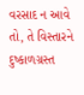વરસાદ ન આવે તો, તે વિસ્તારને દુષ્કાળગ્રસ્ત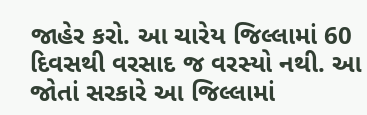જાહેર કરો. આ ચારેય જિલ્લામાં 60 દિવસથી વરસાદ જ વરસ્યો નથી. આ જોતાં સરકારે આ જિલ્લામાં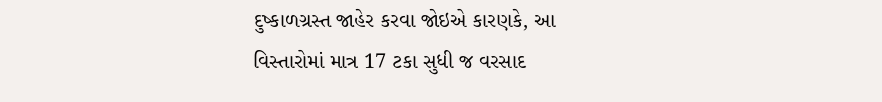દુષ્કાળગ્રસ્ત જાહેર કરવા જોઇએ કારણકે, આ વિસ્તારોમાં માત્ર 17 ટકા સુધી જ વરસાદ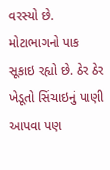વરસ્યો છે. મોટાભાગનો પાક સૂકાઇ રહ્યો છે. ઠેર ઠેર ખેડૂતો સિંચાઇનું પાણી આપવા પણ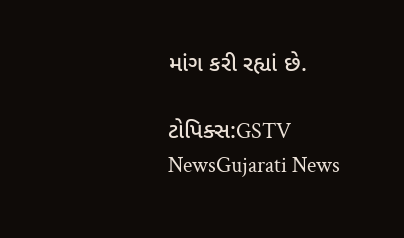માંગ કરી રહ્યાં છે.

ટોપિક્સ:GSTV NewsGujarati News